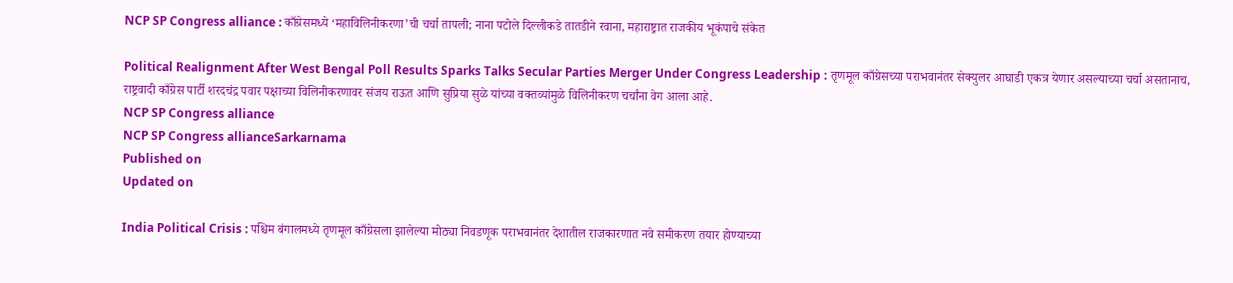NCP SP Congress alliance : काँग्रेसमध्ये ‘महाविलिनीकरणा’ची चर्चा तापली; नाना पटोले दिल्लीकडे तातडीने रवाना, महाराष्ट्रात राजकीय भूकंपाचे संकेत

Political Realignment After West Bengal Poll Results Sparks Talks Secular Parties Merger Under Congress Leadership : तृणमूल काँग्रेसच्या पराभवानंतर सेक्युलर आघाडी एकत्र येणार असल्याच्या चर्चा असतानाच, राष्ट्रवादी काँग्रेस पार्टी शरदचंद्र पवार पक्षाच्या विलिनीकरणावर संजय राऊत आणि सुप्रिया सुळे यांच्या वक्तव्यांमुळे विलिनीकरण चर्चांना वेग आला आहे.
NCP SP Congress alliance
NCP SP Congress allianceSarkarnama
Published on
Updated on

India Political Crisis : पश्चिम बंगालमध्ये तृणमूल काँग्रेसला झालेल्या मोठ्या निवडणूक पराभवानंतर देशातील राजकारणात नवे समीकरण तयार होण्याच्या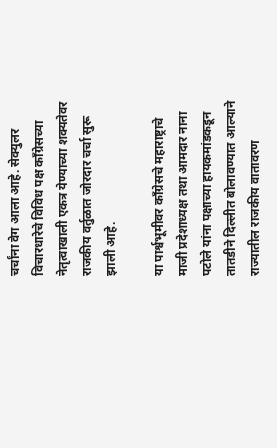चर्चांना वेग आला आहे. सेक्युलर विचारधारेचे विविध पक्ष काँग्रेसच्या नेतृत्वाखाली एकत्र येण्याच्या शक्यतेवर राजकीय वर्तुळात जोरदार चर्चा सुरू झाली आहे.

या पार्श्वभूमीवर काँग्रेसचे महाराष्ट्राचे माजी प्रदेशाध्यक्ष तथा आमदार नाना पटोले यांना पक्षाच्या हायकमांडकडून तातडीने दिल्लीत बोलावण्यात आल्याने राज्यातील राजकीय वातावरण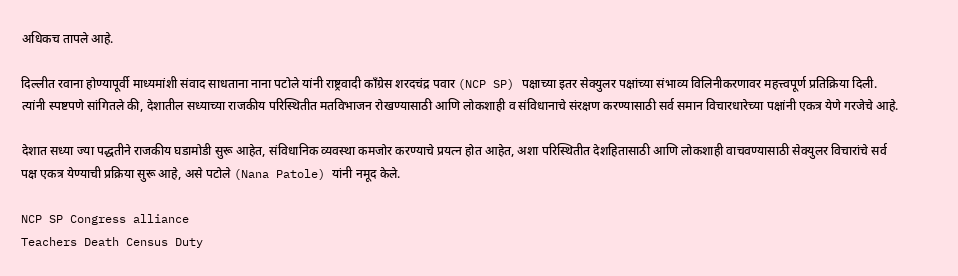अधिकच तापले आहे.

दिल्लीत रवाना होण्यापूर्वी माध्यमांशी संवाद साधताना नाना पटोले यांनी राष्ट्रवादी काँग्रेस शरदचंद्र पवार (NCP SP) पक्षाच्या इतर सेक्युलर पक्षांच्या संभाव्य विलिनीकरणावर महत्त्वपूर्ण प्रतिक्रिया दिली. त्यांनी स्पष्टपणे सांगितले की, देशातील सध्याच्या राजकीय परिस्थितीत मतविभाजन रोखण्यासाठी आणि लोकशाही व संविधानाचे संरक्षण करण्यासाठी सर्व समान विचारधारेच्या पक्षांनी एकत्र येणे गरजेचे आहे.

देशात सध्या ज्या पद्धतीने राजकीय घडामोडी सुरू आहेत, संविधानिक व्यवस्था कमजोर करण्याचे प्रयत्न होत आहेत, अशा परिस्थितीत देशहितासाठी आणि लोकशाही वाचवण्यासाठी सेक्युलर विचारांचे सर्व पक्ष एकत्र येण्याची प्रक्रिया सुरू आहे, असे पटोले (Nana Patole) यांनी नमूद केले.

NCP SP Congress alliance
Teachers Death Census Duty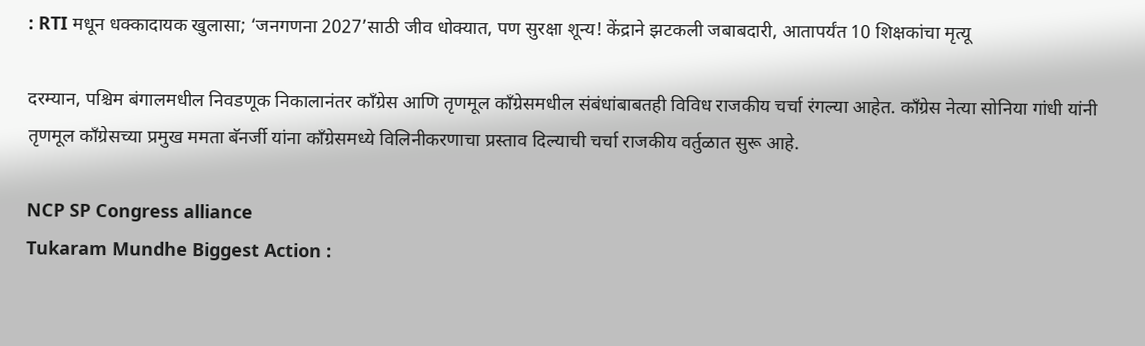: RTI मधून धक्कादायक खुलासा; ‘जनगणना 2027’साठी जीव धोक्यात, पण सुरक्षा शून्य! केंद्राने झटकली जबाबदारी, आतापर्यंत 10 शिक्षकांचा मृत्यू

दरम्यान, पश्चिम बंगालमधील निवडणूक निकालानंतर काँग्रेस आणि तृणमूल काँग्रेसमधील संबंधांबाबतही विविध राजकीय चर्चा रंगल्या आहेत. काँग्रेस नेत्या सोनिया गांधी यांनी तृणमूल काँग्रेसच्या प्रमुख ममता बॅनर्जी यांना काँग्रेसमध्ये विलिनीकरणाचा प्रस्ताव दिल्याची चर्चा राजकीय वर्तुळात सुरू आहे.

NCP SP Congress alliance
Tukaram Mundhe Biggest Action :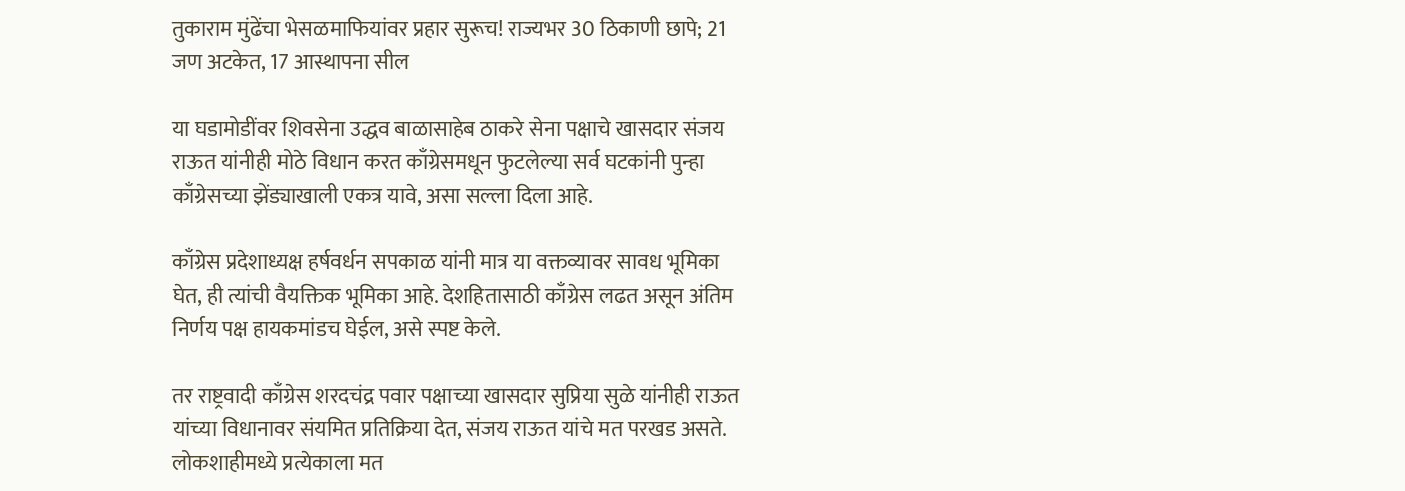तुकाराम मुंढेंचा भेसळमाफियांवर प्रहार सुरूच! राज्यभर 30 ठिकाणी छापे; 21 जण अटकेत, 17 आस्थापना सील

या घडामोडींवर शिवसेना उद्धव बाळासाहेब ठाकरे सेना पक्षाचे खासदार संजय राऊत यांनीही मोठे विधान करत काँग्रेसमधून फुटलेल्या सर्व घटकांनी पुन्हा काँग्रेसच्या झेंड्याखाली एकत्र यावे, असा सल्ला दिला आहे.

काँग्रेस प्रदेशाध्यक्ष हर्षवर्धन सपकाळ यांनी मात्र या वक्तव्यावर सावध भूमिका घेत, ही त्यांची वैयक्तिक भूमिका आहे. देशहितासाठी काँग्रेस लढत असून अंतिम निर्णय पक्ष हायकमांडच घेईल, असे स्पष्ट केले.

तर राष्ट्रवादी काँग्रेस शरदचंद्र पवार पक्षाच्या खासदार सुप्रिया सुळे यांनीही राऊत यांच्या विधानावर संयमित प्रतिक्रिया देत, संजय राऊत यांचे मत परखड असते. लोकशाहीमध्ये प्रत्येकाला मत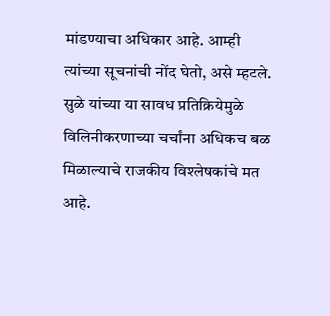मांडण्याचा अधिकार आहे. आम्ही त्यांच्या सूचनांची नोंद घेतो, असे म्हटले. सुळे यांच्या या सावध प्रतिक्रियेमुळे विलिनीकरणाच्या चर्चांना अधिकच बळ मिळाल्याचे राजकीय विश्लेषकांचे मत आहे.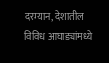दरम्यान, देशातील विविध आघाड्यांमध्ये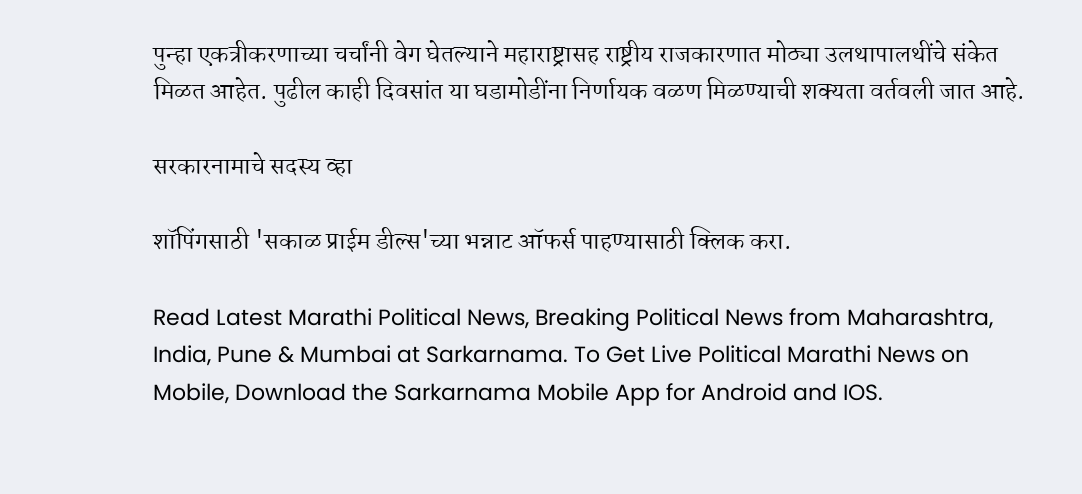पुन्हा एकत्रीकरणाच्या चर्चांनी वेग घेतल्याने महाराष्ट्रासह राष्ट्रीय राजकारणात मोठ्या उलथापालथींचे संकेत मिळत आहेत. पुढील काही दिवसांत या घडामोडींना निर्णायक वळण मिळण्याची शक्यता वर्तवली जात आहे.

सरकारनामाचे सदस्य व्हा

शॉपिंगसाठी 'सकाळ प्राईम डील्स'च्या भन्नाट ऑफर्स पाहण्यासाठी क्लिक करा.

Read Latest Marathi Political News, Breaking Political News from Maharashtra, India, Pune & Mumbai at Sarkarnama. To Get Live Political Marathi News on Mobile, Download the Sarkarnama Mobile App for Android and IOS.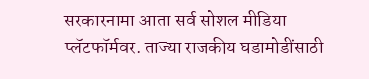सरकारनामा आता सर्व सोशल मीडिया प्लॅटफॉर्मवर. ताज्या राजकीय घडामोडींसाठी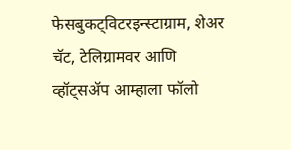फेसबुकट्विटरइन्स्टाग्राम, शेअर चॅट, टेलिग्रामवर आणि व्हॉट्सॲप आम्हाला फॉलो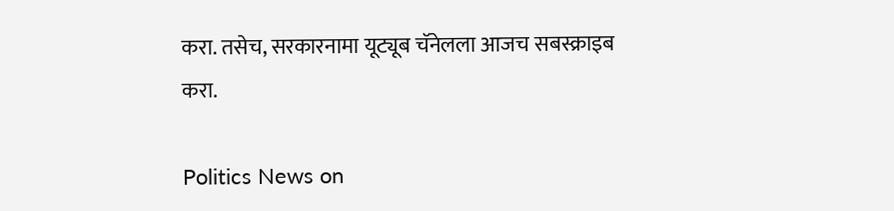करा. तसेच, सरकारनामा यूट्यूब चॅनेलला आजच सबस्क्राइब करा.

Politics News on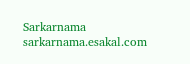Sarkarnama
sarkarnama.esakal.com